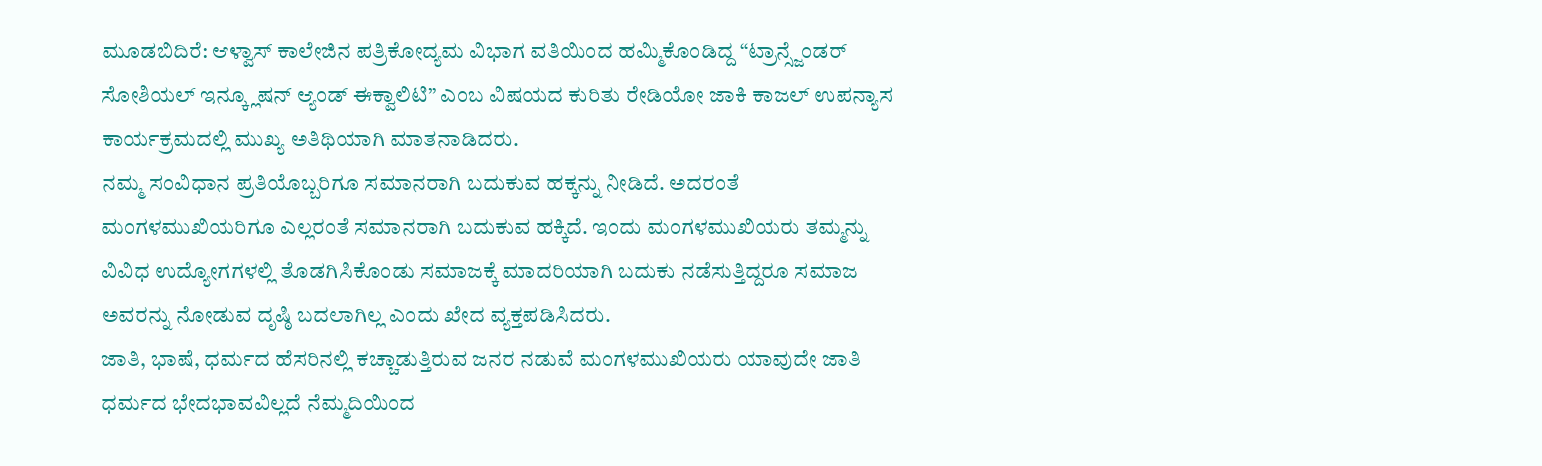ಮೂಡಬಿದಿರೆ: ಆಳ್ವಾಸ್ ಕಾಲೇಜಿನ ಪತ್ರಿಕೋದ್ಯಮ ವಿಭಾಗ ವತಿಯಿಂದ ಹಮ್ಮಿಕೊಂಡಿದ್ದ “ಟ್ರಾನ್ಸ್ಜೆಂಡರ್ ಸೋಶಿಯಲ್ ಇನ್ಕ್ಲೂಷನ್ ಆ್ಯಂಡ್ ಈಕ್ವಾಲಿಟಿ” ಎಂಬ ವಿಷಯದ ಕುರಿತು ರೇಡಿಯೋ ಜಾಕಿ ಕಾಜಲ್ ಉಪನ್ಯಾಸ ಕಾರ್ಯಕ್ರಮದಲ್ಲಿ ಮುಖ್ಯ ಅತಿಥಿಯಾಗಿ ಮಾತನಾಡಿದರು.
ನಮ್ಮ ಸಂವಿಧಾನ ಪ್ರತಿಯೊಬ್ಬರಿಗೂ ಸಮಾನರಾಗಿ ಬದುಕುವ ಹಕ್ಕನ್ನು ನೀಡಿದೆ. ಅದರಂತೆ ಮಂಗಳಮುಖಿಯರಿಗೂ ಎಲ್ಲರಂತೆ ಸಮಾನರಾಗಿ ಬದುಕುವ ಹಕ್ಕಿದೆ. ಇಂದು ಮಂಗಳಮುಖಿಯರು ತಮ್ಮನ್ನು ವಿವಿಧ ಉದ್ಯೋಗಗಳಲ್ಲಿ ತೊಡಗಿಸಿಕೊಂಡು ಸಮಾಜಕ್ಕೆ ಮಾದರಿಯಾಗಿ ಬದುಕು ನಡೆಸುತ್ತಿದ್ದರೂ ಸಮಾಜ ಅವರನ್ನು ನೋಡುವ ದೃಷ್ಠಿ ಬದಲಾಗಿಲ್ಲ ಎಂದು ಖೇದ ವ್ಯಕ್ತಪಡಿಸಿದರು.
ಜಾತಿ, ಭಾಷೆ, ಧರ್ಮದ ಹೆಸರಿನಲ್ಲಿ ಕಚ್ಚಾಡುತ್ತಿರುವ ಜನರ ನಡುವೆ ಮಂಗಳಮುಖಿಯರು ಯಾವುದೇ ಜಾತಿ ಧರ್ಮದ ಭೇದಭಾವವಿಲ್ಲದೆ ನೆಮ್ಮದಿಯಿಂದ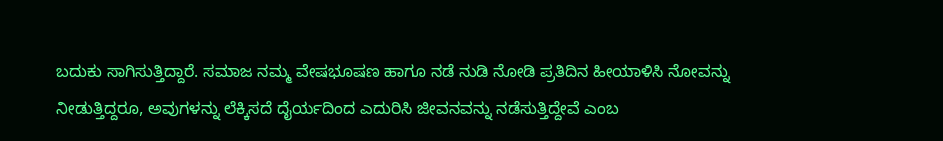ಬದುಕು ಸಾಗಿಸುತ್ತಿದ್ದಾರೆ. ಸಮಾಜ ನಮ್ಮ ವೇಷಭೂಷಣ ಹಾಗೂ ನಡೆ ನುಡಿ ನೋಡಿ ಪ್ರತಿದಿನ ಹೀಯಾಳಿಸಿ ನೋವನ್ನು ನೀಡುತ್ತಿದ್ದರೂ, ಅವುಗಳನ್ನು ಲೆಕ್ಕಿಸದೆ ದೈರ್ಯದಿಂದ ಎದುರಿಸಿ ಜೀವನವನ್ನು ನಡೆಸುತ್ತಿದ್ದೇವೆ ಎಂಬ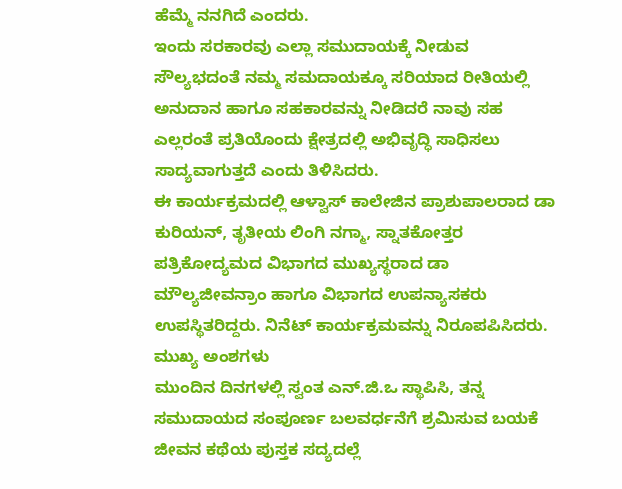ಹೆಮ್ಮೆ ನನಗಿದೆ ಎಂದರು.
ಇಂದು ಸರಕಾರವು ಎಲ್ಲಾ ಸಮುದಾಯಕ್ಕೆ ನೀಡುವ ಸೌಲ್ಯಭದಂತೆ ನಮ್ಮ ಸಮದಾಯಕ್ಕೂ ಸರಿಯಾದ ರೀತಿಯಲ್ಲಿ ಅನುದಾನ ಹಾಗೂ ಸಹಕಾರವನ್ನು ನೀಡಿದರೆ ನಾವು ಸಹ ಎಲ್ಲರಂತೆ ಪ್ರತಿಯೊಂದು ಕ್ಷೇತ್ರದಲ್ಲಿ ಅಭಿವೃದ್ಧಿ ಸಾಧಿಸಲು ಸಾದ್ಯವಾಗುತ್ತದೆ ಎಂದು ತಿಳಿಸಿದರು.
ಈ ಕಾರ್ಯಕ್ರಮದಲ್ಲಿ ಆಳ್ವಾಸ್ ಕಾಲೇಜಿನ ಪ್ರಾಶುಪಾಲರಾದ ಡಾ ಕುರಿಯನ್, ತೃತೀಯ ಲಿಂಗಿ ನಗ್ಮಾ, ಸ್ನಾತಕೋತ್ತರ ಪತ್ರಿಕೋದ್ಯಮದ ವಿಭಾಗದ ಮುಖ್ಯಸ್ಥರಾದ ಡಾ ಮೌಲ್ಯಜೀವನ್ರಾಂ ಹಾಗೂ ವಿಭಾಗದ ಉಪನ್ಯಾಸಕರು ಉಪಸ್ಥಿತರಿದ್ದರು. ನಿನೆಟ್ ಕಾರ್ಯಕ್ರಮವನ್ನು ನಿರೂಪಪಿಸಿದರು.
ಮುಖ್ಯ ಅಂಶಗಳು
ಮುಂದಿನ ದಿನಗಳಲ್ಲಿ ಸ್ವಂತ ಎನ್.ಜಿ.ಒ ಸ್ಥಾಪಿಸಿ, ತನ್ನ ಸಮುದಾಯದ ಸಂಪೂರ್ಣ ಬಲವರ್ಧನೆಗೆ ಶ್ರಮಿಸುವ ಬಯಕೆ
ಜೀವನ ಕಥೆಯ ಪುಸ್ತಕ ಸದ್ಯದಲ್ಲೆ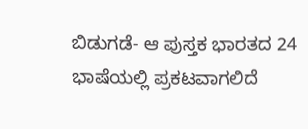ಬಿಡುಗಡೆ- ಆ ಪುಸ್ತಕ ಭಾರತದ 24 ಭಾಷೆಯಲ್ಲಿ ಪ್ರಕಟವಾಗಲಿದೆ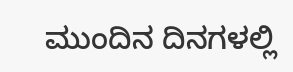ಮುಂದಿನ ದಿನಗಳಲ್ಲಿ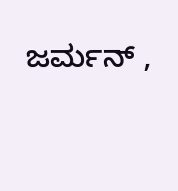ಜರ್ಮನ್ ,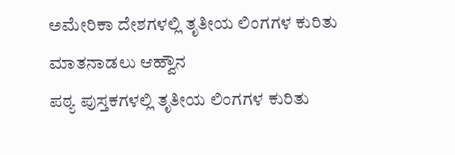ಅಮೇರಿಕಾ ದೇಶಗಳಲ್ಲಿ ತೃತೀಯ ಲಿಂಗಗಳ ಕುರಿತು ಮಾತನಾಡಲು ಆಹ್ವೌನ
ಪಠ್ಯ ಪುಸ್ತಕಗಳಲ್ಲಿ ತೃತೀಯ ಲಿಂಗಗಳ ಕುರಿತು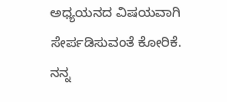ಅಧ್ಯಯನದ ವಿಷಯವಾಗಿ ಸೇರ್ಪಡಿಸುವಂತೆ ಕೋರಿಕೆ.
ನನ್ನ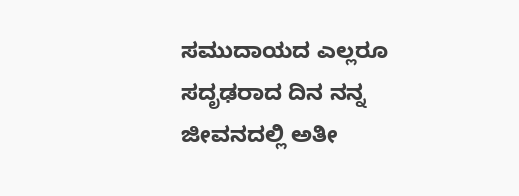ಸಮುದಾಯದ ಎಲ್ಲರೂ ಸದೃಢರಾದ ದಿನ ನನ್ನ ಜೀವನದಲ್ಲಿ ಅತೀ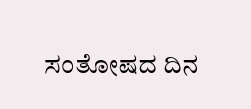ಸಂತೋಷದ ದಿನ